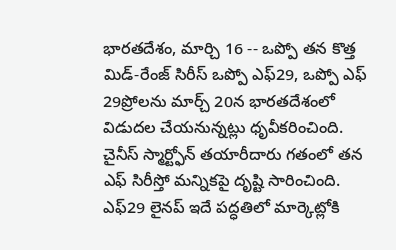భారతదేశం, మార్చి 16 -- ఒప్పో తన కొత్త మిడ్-రేంజ్ సిరీస్ ఒప్పో ఎఫ్29, ఒప్పో ఎఫ్ 29ప్రోలను మార్చ్ 20న భారతదేశంలో విడుదల చేయనున్నట్లు ధృవీకరించింది. చైనీస్ స్మార్ట్ఫోన్ తయారీదారు గతంలో తన ఎఫ్ సిరీస్తో మన్నికపై దృష్టి సారించింది. ఎఫ్29 లైనప్ ఇదే పద్ధతిలో మార్కెట్లోకి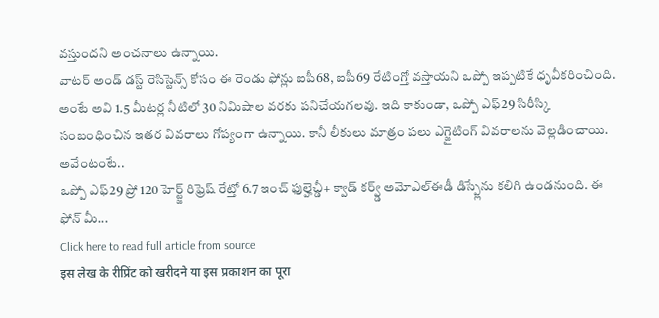వస్తుందని అంచనాలు ఉన్నాయి.
వాటర్ అండ్ డస్ట్ రెసిస్టెన్స్ కోసం ఈ రెండు ఫోన్లు ఐపీ68, ఐపీ69 రేటింగ్తో వస్తాయని ఒప్పో ఇప్పటికే ధృవీకరించింది. అంటే అవి 1.5 మీటర్ల నీటిలో 30 నిమిషాల వరకు పనిచేయగలవు. ఇది కాకుండా, ఒప్పో ఎఫ్29 సిరీస్కి సంబంధించిన ఇతర వివరాలు గోప్యంగా ఉన్నాయి. కానీ లీకులు మాత్రం పలు ఎగ్జైటింగ్ వివరాలను వెల్లడించాయి. అవేంటంటే..
ఒప్పో ఎఫ్29 ప్రో 120 హెర్ట్జ్ రిఫ్రెష్ రేట్తో 6.7 ఇంచ్ ఫుల్హెచ్డీ+ క్వాడ్ కర్వ్డ్ అమోఎల్ఈడీ డిస్ప్లేను కలిగి ఉండనుంది. ఈ ఫోన్ మీ...
Click here to read full article from source
इस लेख के रीप्रिंट को खरीदने या इस प्रकाशन का पूरा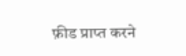फ़ीड प्राप्त करने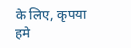के लिए, कृपया
हमे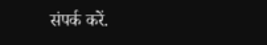संपर्क करें.